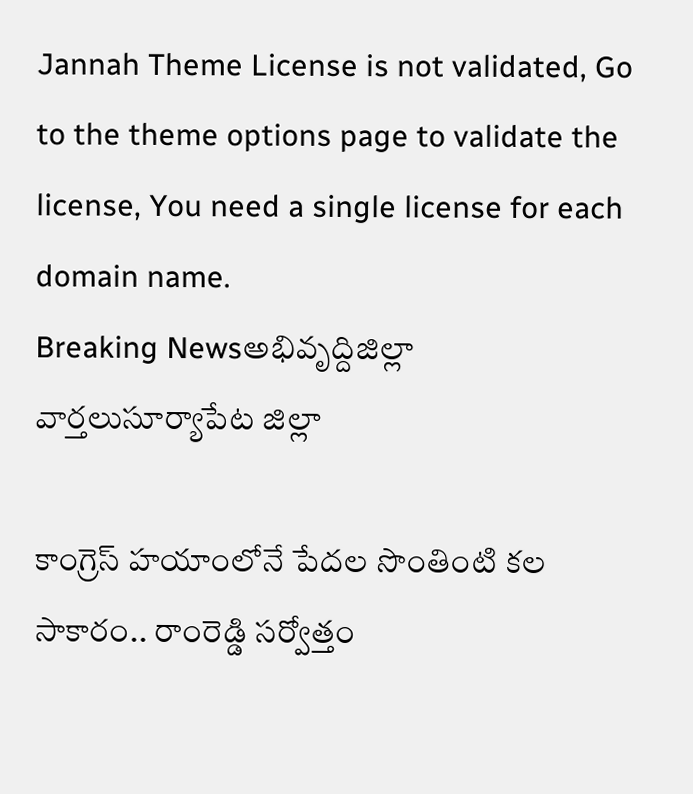Jannah Theme License is not validated, Go to the theme options page to validate the license, You need a single license for each domain name.
Breaking Newsఅభివృద్దిజిల్లా వార్తలుసూర్యాపేట జిల్లా

కాంగ్రెస్‌ హయాంలోనే పేదల సొంతింటి కల సాకారం.. రాంరెడ్డి సర్వోత్తం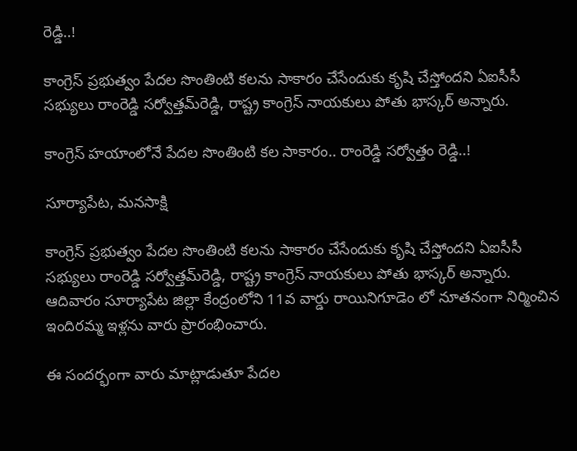రెడ్డి..!

కాంగ్రెస్‌ ప్రభుత్వం పేదల సొంతింటి కలను సాకారం చేసేందుకు కృషి చేస్తోందని ఏఐసీసీ సభ్యులు రాంరెడ్డి సర్వోత్తమ్‌రెడ్డి, రాష్ట్ర కాంగ్రెస్‌ నాయకులు పోతు భాస్కర్‌ అన్నారు.

కాంగ్రెస్‌ హయాంలోనే పేదల సొంతింటి కల సాకారం.. రాంరెడ్డి సర్వోత్తం రెడ్డి..!

సూర్యాపేట, మనసాక్షి

కాంగ్రెస్‌ ప్రభుత్వం పేదల సొంతింటి కలను సాకారం చేసేందుకు కృషి చేస్తోందని ఏఐసీసీ సభ్యులు రాంరెడ్డి సర్వోత్తమ్‌రెడ్డి, రాష్ట్ర కాంగ్రెస్‌ నాయకులు పోతు భాస్కర్‌ అన్నారు. ఆదివారం సూర్యాపేట జిల్లా కేంద్రంలోని 11వ వార్డు రాయినిగూడెం లో నూతనంగా నిర్మించిన ఇందిరమ్మ ఇళ్లను వారు ప్రారంభించారు.

ఈ సందర్భంగా వారు మాట్లాడుతూ పేదల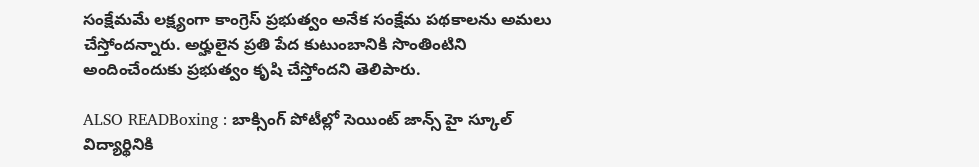సంక్షేమమే లక్ష్యంగా కాంగ్రెస్‌ ప్రభుత్వం అనేక సంక్షేమ పథకాలను అమలు చేస్తోందన్నారు. అర్హులైన ప్రతి పేద కుటుంబానికి సొంతింటిని అందించేందుకు ప్రభుత్వం కృషి చేస్తోందని తెలిపారు.

ALSO READBoxing : బాక్సింగ్ పోటీల్లో సెయింట్ జాన్స్ హై స్కూల్ విద్యార్థినికి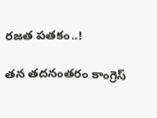రజత పతకం..!

తన తదనంతరం కాంగ్రెస్‌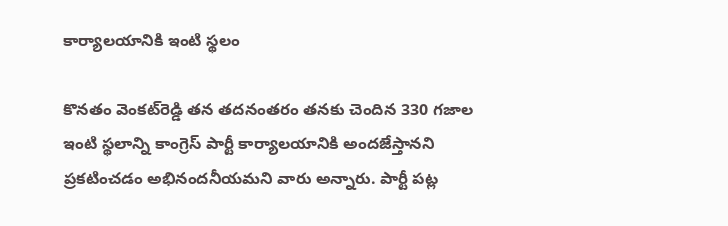కార్యాలయానికి ఇంటి స్థలం

కొనతం వెంకట్‌రెడ్డి తన తదనంతరం తనకు చెందిన 330 గజాల ఇంటి స్థలాన్ని కాంగ్రెస్‌ పార్టీ కార్యాలయానికి అందజేస్తానని ప్రకటించడం అభినందనీయమని వారు అన్నారు. పార్టీ పట్ల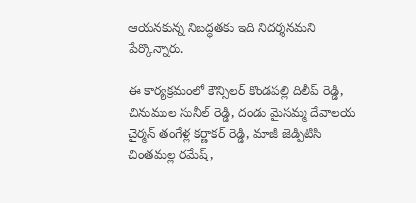ఆయనకున్న నిబద్ధతకు ఇది నిదర్శనమని పేర్కొన్నారు.

ఈ కార్యక్రమంలో కౌన్సిలర్ కొండపల్లి దిలీప్ రెడ్డి, చినుముల సునీల్ రెడ్డి, దండు మైసమ్మ దేవాలయ చైర్మన్ తంగేళ్ల కర్ణాకర్ రెడ్డి, మాజీ జెడ్పిటిసి చింతమల్ల రమేష్,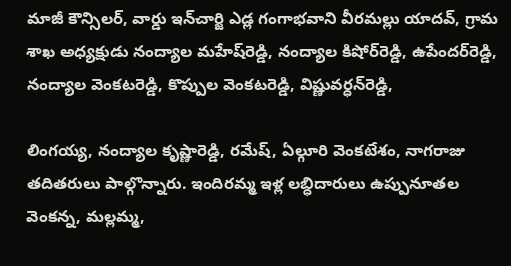మాజీ కౌన్సిలర్, వార్డు ఇన్‌చార్జి ఎడ్ల గంగాభవాని వీరమల్లు యాదవ్, గ్రామ శాఖ అధ్యక్షుడు నంద్యాల మహేష్‌రెడ్డి, నంద్యాల కిషోర్‌రెడ్డి, ఉపేందర్‌రెడ్డి, నంద్యాల వెంకటరెడ్డి, కొప్పుల వెంకటరెడ్డి, విష్ణువర్ధన్‌రెడ్డి,

లింగయ్య, నంద్యాల కృష్ణారెడ్డి, రమేష్‌, ఏల్గూరి వెంకటేశం, నాగరాజు తదితరులు పాల్గొన్నారు. ఇందిరమ్మ ఇళ్ల లబ్ధిదారులు ఉప్పునూతల వెంకన్న, మల్లమ్మ,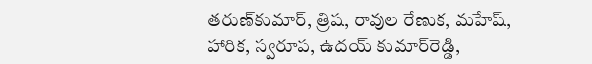తరుణ్‌కుమార్‌, త్రిష, రావుల రేణుక, మహేష్‌, హారిక, స్వరూప, ఉదయ్‌ కుమార్‌రెడ్డి,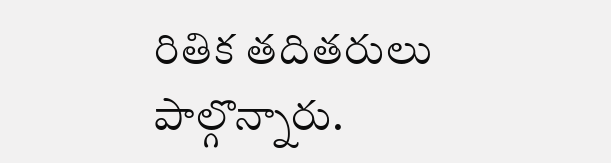రితిక తదితరులు పాల్గొన్నారు.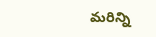మరిన్ని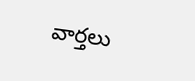వార్తలు